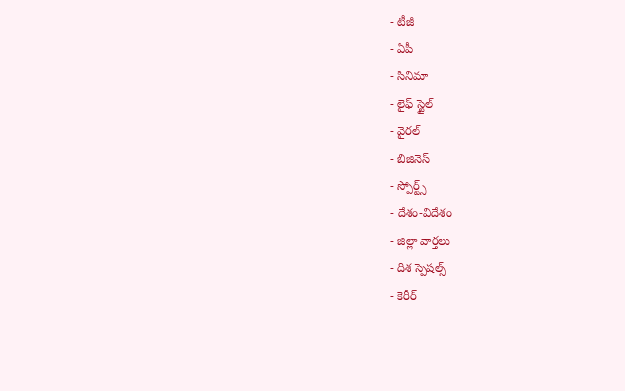- టీజీ
- ఏపీ
- సినిమా
- లైఫ్ స్టైల్
- వైరల్
- బిజినెస్
- స్పోర్ట్స్
- దేశం-విదేశం
- జిల్లా వార్తలు
- దిశ స్పెషల్స్
- కెరీర్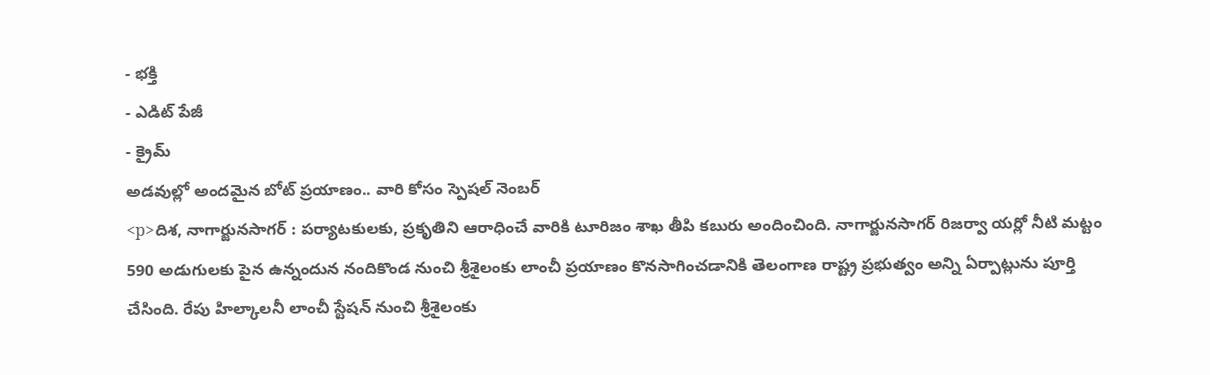- భక్తి
- ఎడిట్ పేజీ
- క్రైమ్
అడవుల్లో అందమైన బోట్ ప్రయాణం.. వారి కోసం స్పెషల్ నెంబర్
<p>దిశ, నాగార్జునసాగర్ : పర్యాటకులకు, ప్రకృతిని ఆరాధించే వారికి టూరిజం శాఖ తీపి కబురు అందించింది. నాగార్జునసాగర్ రిజర్వా యర్లో నీటి మట్టం 590 అడుగులకు పైన ఉన్నందున నందికొండ నుంచి శ్రీశైలంకు లాంచీ ప్రయాణం కొనసాగించడానికి తెలంగాణ రాష్ట్ర ప్రభుత్వం అన్ని ఏర్పాట్లును పూర్తి చేసింది. రేపు హిల్కాలనీ లాంచీ స్టేషన్ నుంచి శ్రీశైలంకు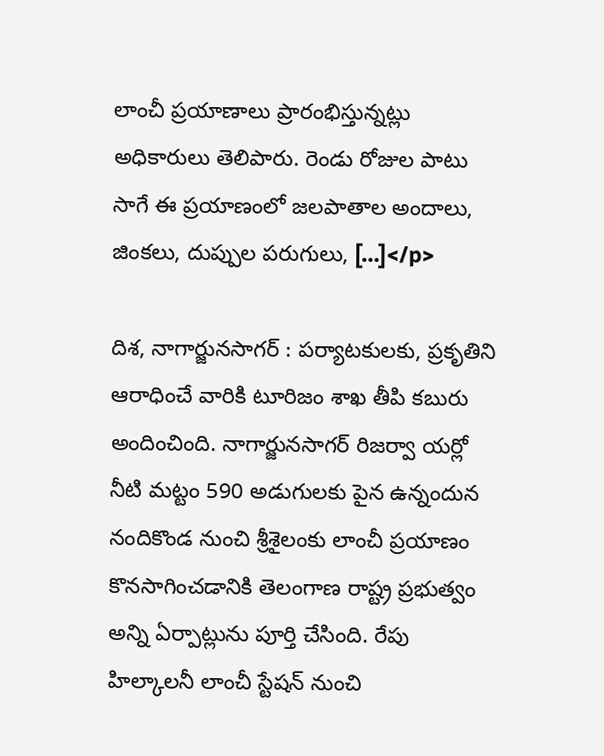లాంచీ ప్రయాణాలు ప్రారంభిస్తున్నట్లు అధికారులు తెలిపారు. రెండు రోజుల పాటు సాగే ఈ ప్రయాణంలో జలపాతాల అందాలు, జింకలు, దుప్పుల పరుగులు, […]</p>

దిశ, నాగార్జునసాగర్ : పర్యాటకులకు, ప్రకృతిని ఆరాధించే వారికి టూరిజం శాఖ తీపి కబురు అందించింది. నాగార్జునసాగర్ రిజర్వా యర్లో నీటి మట్టం 590 అడుగులకు పైన ఉన్నందున నందికొండ నుంచి శ్రీశైలంకు లాంచీ ప్రయాణం కొనసాగించడానికి తెలంగాణ రాష్ట్ర ప్రభుత్వం అన్ని ఏర్పాట్లును పూర్తి చేసింది. రేపు హిల్కాలనీ లాంచీ స్టేషన్ నుంచి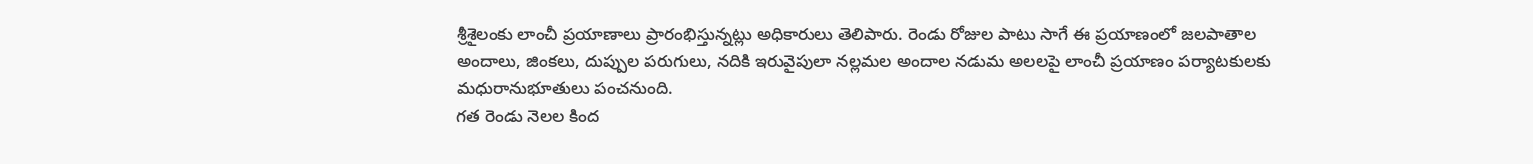శ్రీశైలంకు లాంచీ ప్రయాణాలు ప్రారంభిస్తున్నట్లు అధికారులు తెలిపారు. రెండు రోజుల పాటు సాగే ఈ ప్రయాణంలో జలపాతాల అందాలు, జింకలు, దుప్పుల పరుగులు, నదికి ఇరువైపులా నల్లమల అందాల నడుమ అలలపై లాంచీ ప్రయాణం పర్యాటకులకు మధురానుభూతులు పంచనుంది.
గత రెండు నెలల కింద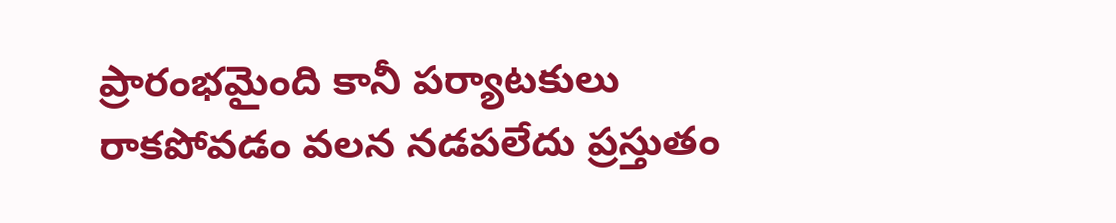ప్రారంభమైంది కానీ పర్యాటకులు రాకపోవడం వలన నడపలేదు ప్రస్తుతం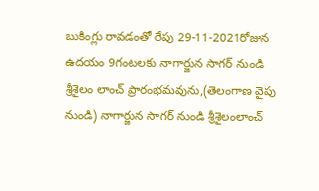బుకింగ్లు రావడంతో రేపు 29-11-2021రోజున ఉదయం 9గంటలకు నాగార్జున సాగర్ నుండి శ్రీశైలం లాంచ్ ప్రారంభమవును,(తెలంగాణ వైపు నుండి) నాగార్జున సాగర్ నుండి శ్రీశైలంలాంచ్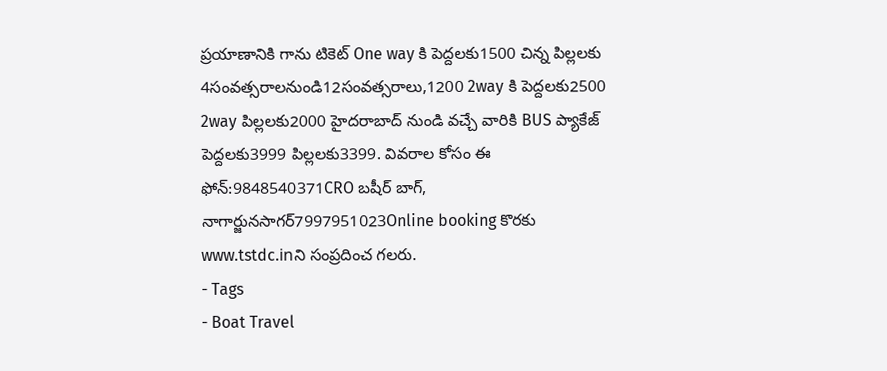ప్రయాణానికి గాను టికెట్ One way కి పెద్దలకు1500 చిన్న పిల్లలకు 4సంవత్సరాలనుండి12సంవత్సరాలు,1200 2way కి పెద్దలకు2500 2way పిల్లలకు2000 హైదరాబాద్ నుండి వచ్చే వారికి BUS ప్యాకేజ్ పెద్దలకు3999 పిల్లలకు3399. వివరాల కోసం ఈ ఫోన్:9848540371CRO బషీర్ బాగ్, నాగార్జునసాగర్7997951023Online booking కొరకు www.tstdc.inని సంప్రదించ గలరు.
- Tags
- Boat Travel